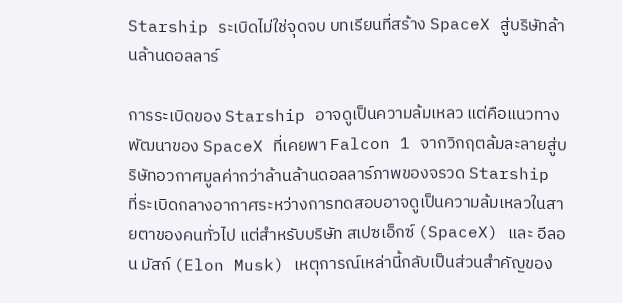Starship ระเบิดไม่ใช่จุดจบ บทเรียนที่สร้าง SpaceX สู่บริษัทล้านล้านดอลลาร์

การระเบิดของ Starship อาจดูเป็นความล้มเหลว แต่คือแนวทางพัฒนาของ SpaceX ที่เคยพา Falcon 1 จากวิกฤตล้มละลายสู่บริษัทอวกาศมูลค่ากว่าล้านล้านดอลลาร์ภาพของจรวด Starship ที่ระเบิดกลางอากาศระหว่างการทดสอบอาจดูเป็นความล้มเหลวในสายตาของคนทั่วไป แต่สำหรับบริษัท สเปซเอ็กซ์ (SpaceX) และ อีลอน มัสก์ (Elon Musk) เหตุการณ์เหล่านี้กลับเป็นส่วนสำคัญของ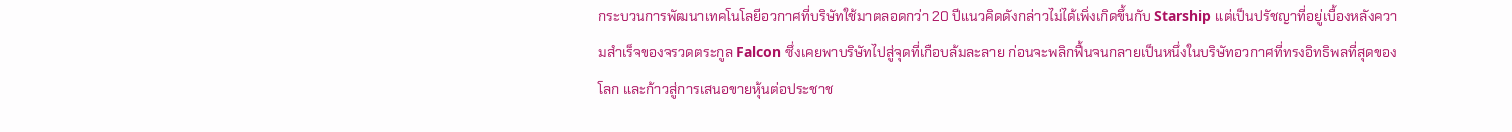กระบวนการพัฒนาเทคโนโลยีอวกาศที่บริษัทใช้มาตลอดกว่า 20 ปีแนวคิดดังกล่าวไม่ได้เพิ่งเกิดขึ้นกับ Starship แต่เป็นปรัชญาที่อยู่เบื้องหลังความสำเร็จของจรวดตระกูล Falcon ซึ่งเคยพาบริษัทไปสู่จุดที่เกือบล้มละลาย ก่อนจะพลิกฟื้นจนกลายเป็นหนึ่งในบริษัทอวกาศที่ทรงอิทธิพลที่สุดของโลก และก้าวสู่การเสนอขายหุ้นต่อประชาช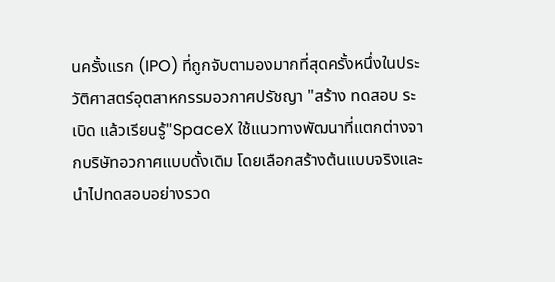นครั้งแรก (IPO) ที่ถูกจับตามองมากที่สุดครั้งหนึ่งในประวัติศาสตร์อุตสาหกรรมอวกาศปรัชญา "สร้าง ทดสอบ ระเบิด แล้วเรียนรู้"SpaceX ใช้แนวทางพัฒนาที่แตกต่างจากบริษัทอวกาศแบบดั้งเดิม โดยเลือกสร้างต้นแบบจริงและนำไปทดสอบอย่างรวด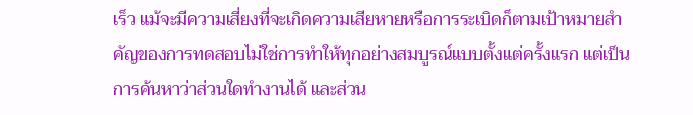เร็ว แม้จะมีความเสี่ยงที่จะเกิดความเสียหายหรือการระเบิดก็ตามเป้าหมายสำคัญของการทดสอบไม่ใช่การทำให้ทุกอย่างสมบูรณ์แบบตั้งแต่ครั้งแรก แต่เป็นการค้นหาว่าส่วนใดทำงานได้ และส่วน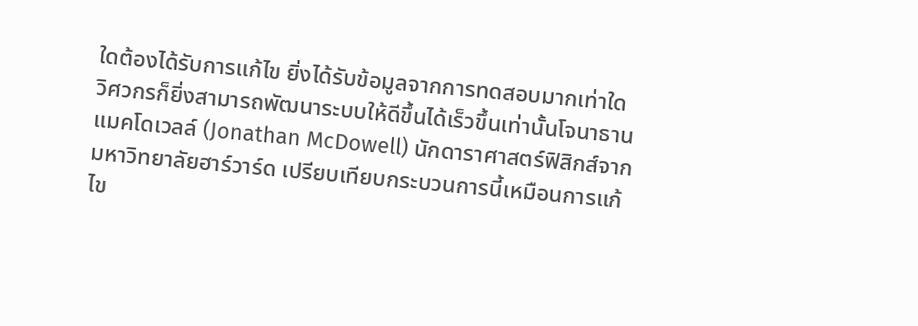ใดต้องได้รับการแก้ไข ยิ่งได้รับข้อมูลจากการทดสอบมากเท่าใด วิศวกรก็ยิ่งสามารถพัฒนาระบบให้ดีขึ้นได้เร็วขึ้นเท่านั้นโจนาธาน แมคโดเวลล์ (Jonathan McDowell) นักดาราศาสตร์ฟิสิกส์จากมหาวิทยาลัยฮาร์วาร์ด เปรียบเทียบกระบวนการนี้เหมือนการแก้ไข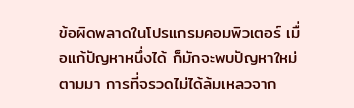ข้อผิดพลาดในโปรแกรมคอมพิวเตอร์ เมื่อแก้ปัญหาหนึ่งได้ ก็มักจะพบปัญหาใหม่ตามมา การที่จรวดไม่ได้ล้มเหลวจาก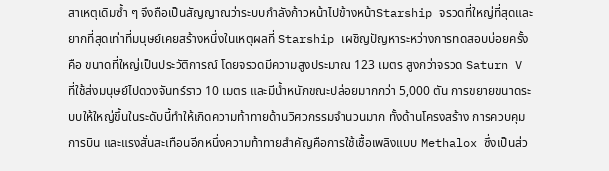สาเหตุเดิมซ้ำ ๆ จึงถือเป็นสัญญาณว่าระบบกำลังก้าวหน้าไปข้างหน้าStarship จรวดที่ใหญ่ที่สุดและยากที่สุดเท่าที่มนุษย์เคยสร้างหนึ่งในเหตุผลที่ Starship เผชิญปัญหาระหว่างการทดสอบบ่อยครั้ง คือ ขนาดที่ใหญ่เป็นประวัติการณ์ โดยจรวดมีความสูงประมาณ 123 เมตร สูงกว่าจรวด Saturn V ที่ใช้ส่งมนุษย์ไปดวงจันทร์ราว 10 เมตร และมีน้ำหนักขณะปล่อยมากกว่า 5,000 ตัน การขยายขนาดระบบให้ใหญ่ขึ้นในระดับนี้ทำให้เกิดความท้าทายด้านวิศวกรรมจำนวนมาก ทั้งด้านโครงสร้าง การควบคุมการบิน และแรงสั่นสะเทือนอีกหนึ่งความท้าทายสำคัญคือการใช้เชื้อเพลิงแบบ Methalox ซึ่งเป็นส่ว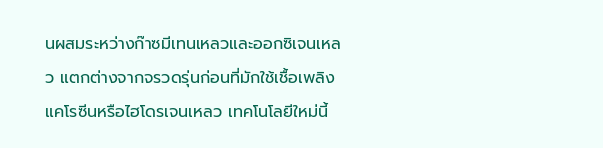นผสมระหว่างก๊าซมีเทนเหลวและออกซิเจนเหลว แตกต่างจากจรวดรุ่นก่อนที่มักใช้เชื้อเพลิงแคโรซีนหรือไฮโดรเจนเหลว เทคโนโลยีใหม่นี้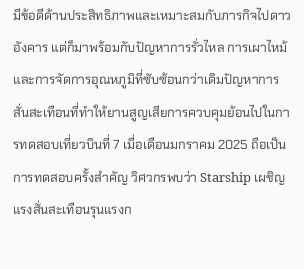มีข้อดีด้านประสิทธิภาพและเหมาะสมกับภารกิจไปดาวอังคาร แต่ก็มาพร้อมกับปัญหาการรั่วไหล การเผาไหม้ และการจัดการอุณหภูมิที่ซับซ้อนกว่าเดิมปัญหาการสั่นสะเทือนที่ทำให้ยานสูญเสียการควบคุมย้อนไปในการทดสอบเที่ยวบินที่ 7 เมื่อเดือนมกราคม 2025 ถือเป็นการทดสอบครั้งสำคัญ วิศวกรพบว่า Starship เผชิญแรงสั่นสะเทือนรุนแรงก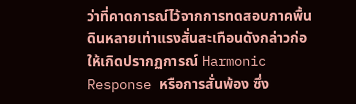ว่าที่คาดการณ์ไว้จากการทดสอบภาคพื้นดินหลายเท่าแรงสั่นสะเทือนดังกล่าวก่อให้เกิดปรากฏการณ์ Harmonic Response หรือการสั่นพ้อง ซึ่ง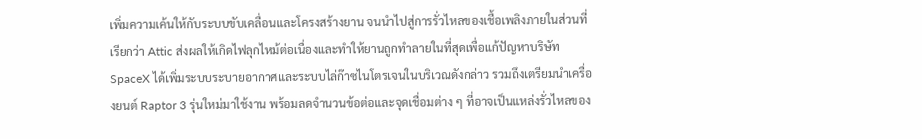เพิ่มความเค้นให้กับระบบขับเคลื่อนและโครงสร้างยาน จนนำไปสู่การรั่วไหลของเชื้อเพลิงภายในส่วนที่เรียกว่า Attic ส่งผลให้เกิดไฟลุกไหม้ต่อเนื่องและทำให้ยานถูกทำลายในที่สุดเพื่อแก้ปัญหาบริษัท SpaceX ได้เพิ่มระบบระบายอากาศและระบบไล่ก๊าซไนโตรเจนในบริเวณดังกล่าว รวมถึงเตรียมนำเครื่องยนต์ Raptor 3 รุ่นใหม่มาใช้งาน พร้อมลดจำนวนข้อต่อและจุดเชื่อมต่าง ๆ ที่อาจเป็นแหล่งรั่วไหลของ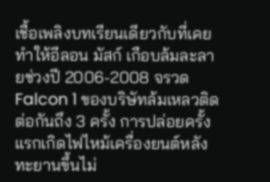เชื้อเพลิงบทเรียนเดียวกับที่เคยทำให้อีลอน มัสก์ เกือบล้มละลายช่วงปี 2006-2008 จรวด Falcon 1 ของบริษัทล้มเหลวติดต่อกันถึง 3 ครั้ง การปล่อยครั้งแรกเกิดไฟไหม้เครื่องยนต์หลังทะยานขึ้นไม่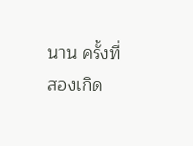นาน ครั้งที่สองเกิด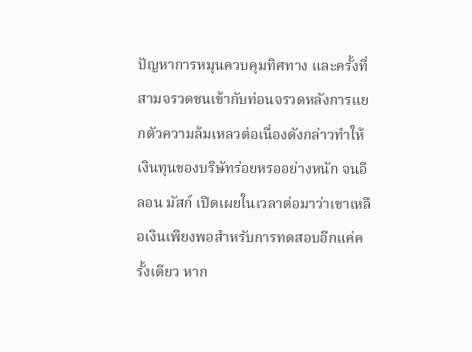ปัญหาการหมุนควบคุมทิศทาง และครั้งที่สามจรวดชนเข้ากับท่อนจรวดหลังการแยกตัวความล้มเหลวต่อเนื่องดังกล่าวทำให้เงินทุนของบริษัทร่อยหรออย่างหนัก จนอีลอน มัสก์ เปิดเผยในเวลาต่อมาว่าเขาเหลือเงินเพียงพอสำหรับการทดสอบอีกแค่ครั้งเดียว หาก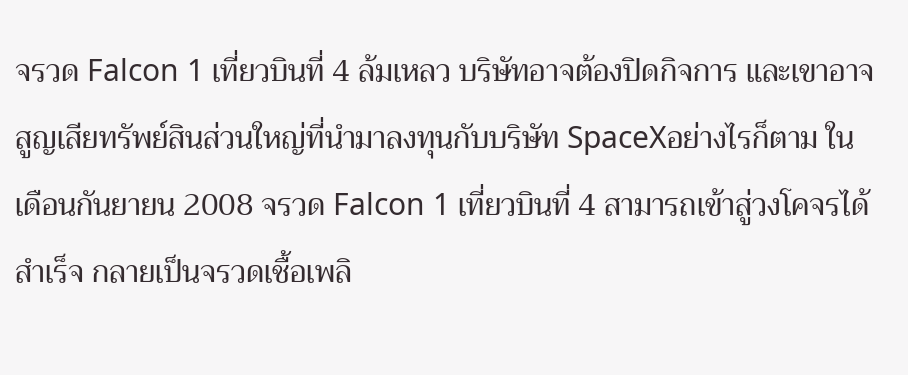จรวด Falcon 1 เที่ยวบินที่ 4 ล้มเหลว บริษัทอาจต้องปิดกิจการ และเขาอาจสูญเสียทรัพย์สินส่วนใหญ่ที่นำมาลงทุนกับบริษัท SpaceXอย่างไรก็ตาม ในเดือนกันยายน 2008 จรวด Falcon 1 เที่ยวบินที่ 4 สามารถเข้าสู่วงโคจรได้สำเร็จ กลายเป็นจรวดเชื้อเพลิ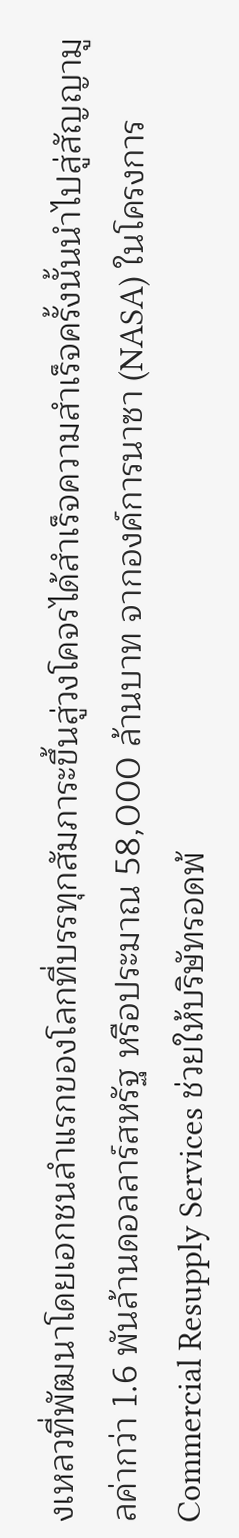งเหลวที่พัฒนาโดยเอกชนลำแรกของโลกที่บรรทุกสัมภาระขึ้นสู่วงโคจรได้สำเร็จความสำเร็จครั้งนั้นนำไปสู่สัญญามูลค่ากว่า 1.6 พันล้านดอลลาร์สหรัฐ หรือประมาณ 58,000 ล้านบาท จากองค์การนาซา (NASA) ในโครงการ Commercial Resupply Services ช่วยให้บริษัทรอดพ้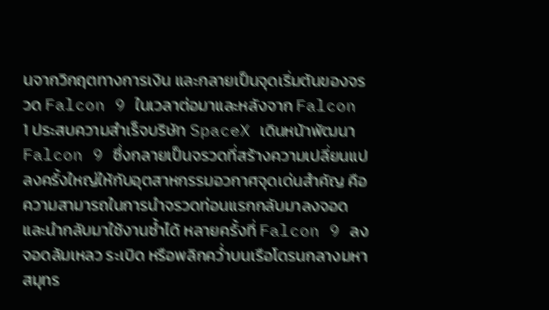นจากวิกฤตทางการเงิน และกลายเป็นจุดเริ่มต้นของจรวด Falcon 9 ในเวลาต่อมาและหลังจาก Falcon 1 ประสบความสำเร็จบริษัท SpaceX เดินหน้าพัฒนา Falcon 9 ซึ่งกลายเป็นจรวดที่สร้างความเปลี่ยนแปลงครั้งใหญ่ให้กับอุตสาหกรรมอวกาศจุดเด่นสำคัญ คือ ความสามารถในการนำจรวดท่อนแรกกลับมาลงจอดและนำกลับมาใช้งานซ้ำได้ หลายครั้งที่ Falcon 9 ลงจอดล้มเหลว ระเบิด หรือพลิกคว่ำบนเรือโดรนกลางมหาสมุทร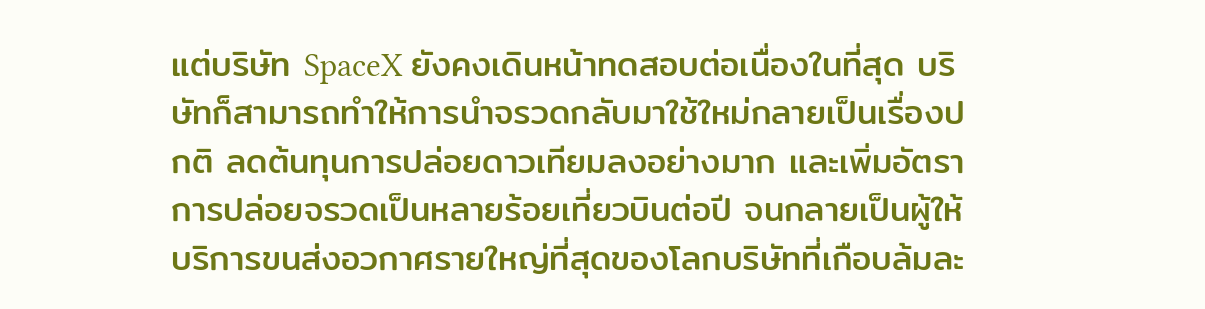แต่บริษัท SpaceX ยังคงเดินหน้าทดสอบต่อเนื่องในที่สุด บริษัทก็สามารถทำให้การนำจรวดกลับมาใช้ใหม่กลายเป็นเรื่องปกติ ลดต้นทุนการปล่อยดาวเทียมลงอย่างมาก และเพิ่มอัตราการปล่อยจรวดเป็นหลายร้อยเที่ยวบินต่อปี จนกลายเป็นผู้ให้บริการขนส่งอวกาศรายใหญ่ที่สุดของโลกบริษัทที่เกือบล้มละ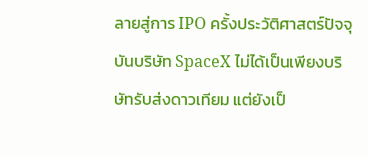ลายสู่การ IPO ครั้งประวัติศาสตร์ปัจจุบันบริษัท SpaceX ไม่ได้เป็นเพียงบริษัทรับส่งดาวเทียม แต่ยังเป็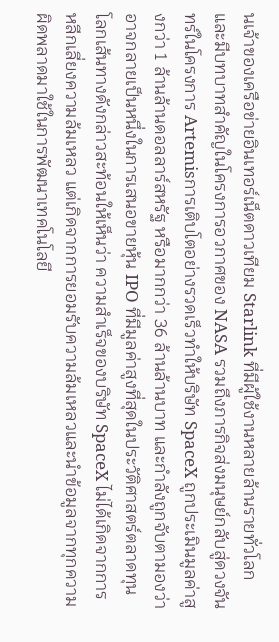นเจ้าของเครือข่ายอินเทอร์เน็ตดาวเทียม Starlink ที่มีผู้ใช้งานหลายล้านรายทั่วโลก และมีบทบาทสำคัญในโครงการอวกาศของ NASA รวมถึงภารกิจส่งมนุษย์กลับสู่ดวงจันทร์ในโครงการ Artemisการเติบโตอย่างรวดเร็วทำให้บริษัท SpaceX ถูกประเมินมูลค่าสูงกว่า 1 ล้านล้านดอลลาร์สหรัฐ หรือมากกว่า 36 ล้านล้านบาท และกำลังถูกจับตามองว่าอาจกลายเป็นหนึ่งในการเสนอขายหุ้น IPO ที่มีมูลค่าสูงที่สุดในประวัติศาสตร์ตลาดทุนโลกเส้นทางดังกล่าวสะท้อนให้เห็นว่า ความสำเร็จของบริษัท SpaceX ไม่ได้เกิดจากการหลีกเลี่ยงความล้มเหลว แต่เกิดจากการยอมรับความล้มเหลวและนำข้อมูลจากทุกความผิดพลาดมาใช้ในการพัฒนาเทคโนโลยี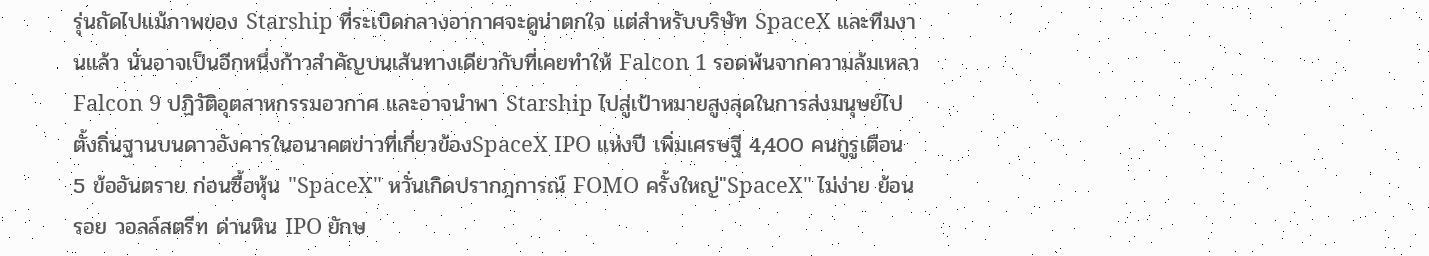รุ่นถัดไปแม้ภาพของ Starship ที่ระเบิดกลางอากาศจะดูน่าตกใจ แต่สำหรับบริษัท SpaceX และทีมงานแล้ว นั่นอาจเป็นอีกหนึ่งก้าวสำคัญบนเส้นทางเดียวกับที่เคยทำให้ Falcon 1 รอดพ้นจากความล้มเหลว Falcon 9 ปฏิวัติอุตสาหกรรมอวกาศ และอาจนำพา Starship ไปสู่เป้าหมายสูงสุดในการส่งมนุษย์ไปตั้งถิ่นฐานบนดาวอังคารในอนาคตข่าวที่เกี่ยวข้องSpaceX IPO แห่งปี เพิ่มเศรษฐี 4,400 คนกูรูเตือน 5 ข้ออันตราย ก่อนซื้อหุ้น "SpaceX" หวั่นเกิดปรากฎการณ์ FOMO ครั้งใหญ่"SpaceX" ไม่ง่าย ย้อนรอย วอลล์สตรีท ด่านหิน IPO ยักษ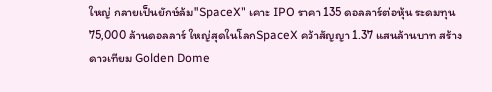ใหญ่ กลายเป็นยักษ์ล้ม"SpaceX" เคาะ IPO ราคา 135 ดอลลาร์ต่อหุ้น ระดมทุน 75,000 ล้านดอลลาร์ ใหญ่สุดในโลกSpaceX คว้าสัญญา 1.37 แสนล้านบาท สร้างดาวเทียม Golden Dome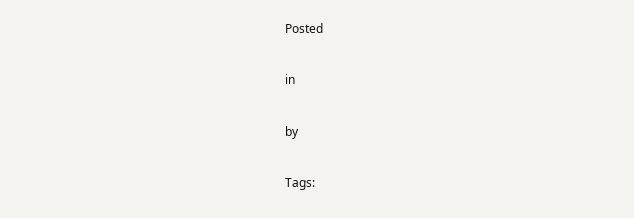Posted

in

by

Tags: